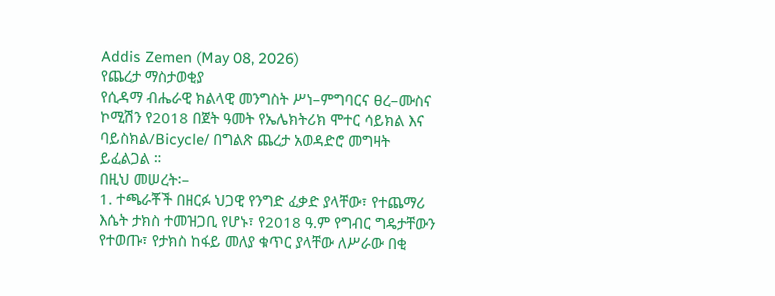Addis Zemen (May 08, 2026)
የጨረታ ማስታወቂያ
የሲዳማ ብሔራዊ ክልላዊ መንግስት ሥነ–ምግባርና ፀረ–ሙስና ኮሚሽን የ2018 በጀት ዓመት የኤሌክትሪክ ሞተር ሳይክል እና ባይስክል/Bicycle/ በግልጽ ጨረታ አወዳድሮ መግዛት ይፈልጋል ።
በዚህ መሠረት፡–
1. ተጫራቾች በዘርፉ ህጋዊ የንግድ ፈቃድ ያላቸው፣ የተጨማሪ እሴት ታክስ ተመዝጋቢ የሆኑ፣ የ2018 ዓ.ም የግብር ግዴታቸውን የተወጡ፣ የታክስ ከፋይ መለያ ቁጥር ያላቸው ለሥራው በቂ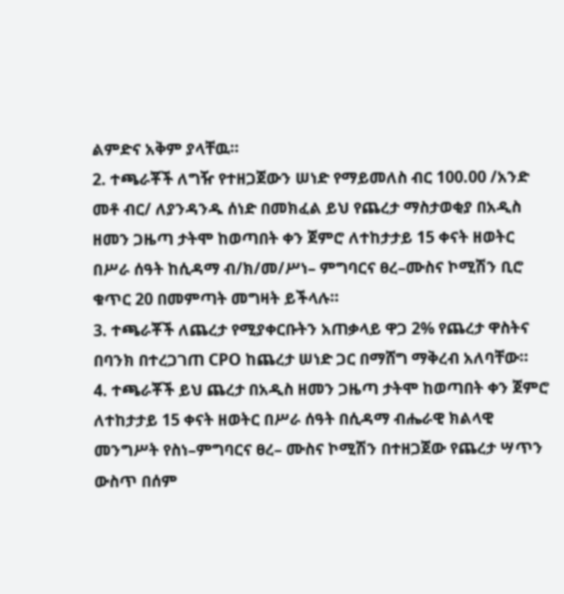ልምድና አቅም ያላቸዉ።
2. ተጫራቾች ለግዥ የተዘጋጀውን ሠነድ የማይመለስ ብር 100.00 /አንድ መቶ ብር/ ለያንዳንዱ ሰነድ በመክፈል ይህ የጨረታ ማስታወቂያ በአዲስ ዘመን ጋዜጣ ታትሞ ከወጣበት ቀን ጀምሮ ለተከታታይ 15 ቀናት ዘወትር በሥራ ሰዓት ከሲዳማ ብ/ክ/መ/ሥነ– ምግባርና ፀረ–ሙስና ኮሚሽን ቢሮ ቁጥር 20 በመምጣት መግዛት ይችላሉ።
3. ተጫራቾች ለጨረታ የሚያቀርቡትን አጠቃላይ ዋጋ 2% የጨረታ ዋስትና በባንክ በተረጋገጠ CPO ከጨረታ ሠነድ ጋር በማሸግ ማቅረብ አለባቸው።
4. ተጫራቾች ይህ ጨረታ በአዲስ ዘመን ጋዜጣ ታትሞ ከወጣበት ቀን ጀምሮ ለተከታታይ 15 ቀናት ዘወትር በሥራ ሰዓት በሲዳማ ብሔራዊ ክልላዊ መንግሥት የስነ–ምግባርና ፀረ– ሙስና ኮሚሽን በተዘጋጀው የጨረታ ሣጥን ውስጥ በሰም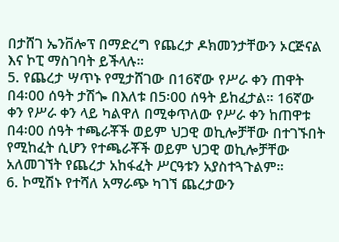በታሸገ ኤንቨሎፕ በማድረግ የጨረታ ዶክመንታቸውን ኦርጅናል እና ኮፒ ማስገባት ይችላሉ።
5. የጨረታ ሣጥኑ የሚታሸገው በ16ኛው የሥራ ቀን ጠዋት በ4፡00 ሰዓት ታሽጐ በእለቱ በ5፡00 ሰዓት ይከፈታል። 16ኛው ቀን የሥራ ቀን ላይ ካልዋለ በሚቀጥለው የሥራ ቀን ከጠዋቱ በ4፡00 ሰዓት ተጫራቾች ወይም ህጋዊ ወኪሎቻቸው በተገኙበት የሚከፈት ሲሆን የተጫራቾች ወይም ህጋዊ ወኪሎቻቸው አለመገኘት የጨረታ አከፋፈት ሥርዓቱን አያስተጓጉልም።
6. ኮሚሽኑ የተሻለ አማራጭ ካገኘ ጨረታውን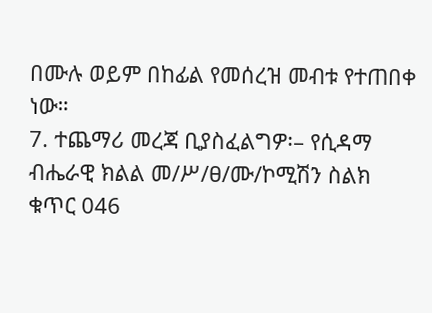በሙሉ ወይም በከፊል የመሰረዝ መብቱ የተጠበቀ ነው።
7. ተጨማሪ መረጃ ቢያስፈልግዎ፡– የሲዳማ ብሔራዊ ክልል መ/ሥ/ፀ/ሙ/ኮሚሽን ስልክ ቁጥር 046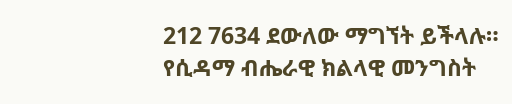212 7634 ደውለው ማግኘት ይችላሉ።
የሲዳማ ብሔራዊ ክልላዊ መንግስት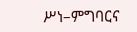ሥነ–ምግባርና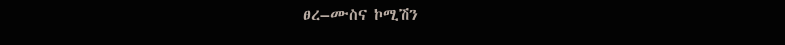ፀረ–ሙስና ኮሚሽን